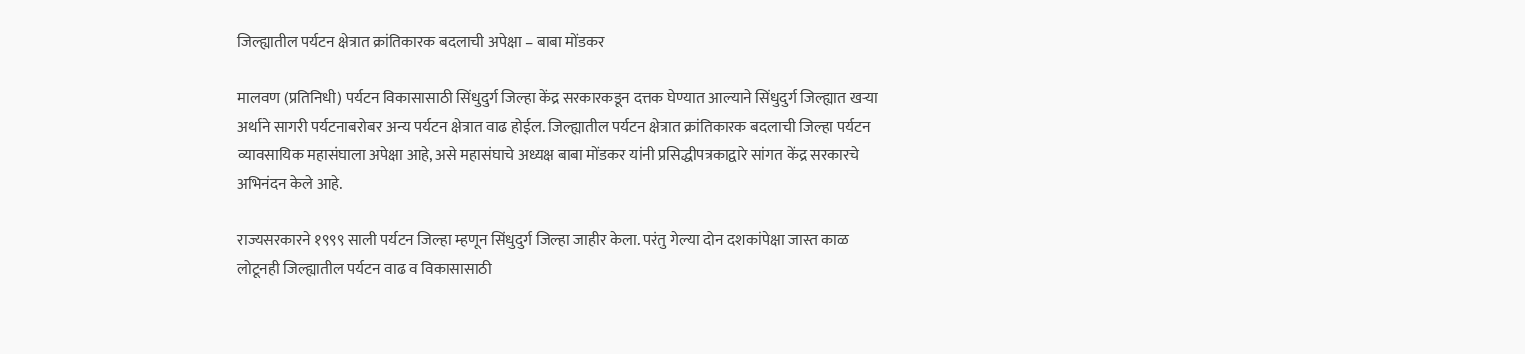जिल्ह्यातील पर्यटन क्षेत्रात क्रांतिकारक बदलाची अपेक्षा – बाबा मोंडकर

मालवण (प्रतिनिधी) पर्यटन विकासासाठी सिंधुदुर्ग जिल्हा केंद्र सरकारकडून दत्तक घेण्यात आल्याने सिंधुदुर्ग जिल्ह्यात खऱ्या अर्थाने सागरी पर्यटनाबरोबर अन्य पर्यटन क्षेत्रात वाढ होईल. जिल्ह्यातील पर्यटन क्षेत्रात क्रांतिकारक बदलाची जिल्हा पर्यटन व्यावसायिक महासंघाला अपेक्षा आहे, असे महासंघाचे अध्यक्ष बाबा मोंडकर यांनी प्रसिद्धीपत्रकाद्वारे सांगत केंद्र सरकारचे अभिनंदन केले आहे.

राज्यसरकारने १९९९ साली पर्यटन जिल्हा म्हणून सिंधुदुर्ग जिल्हा जाहीर केला. परंतु गेल्या दोन दशकांपेक्षा जास्त काळ लोटूनही जिल्ह्यातील पर्यटन वाढ व विकासासाठी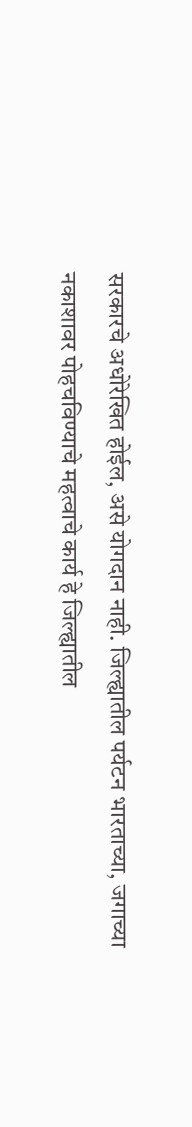सरकारचे अधोरेखित होईल, असे योगदान नाही. जिल्ह्यातील पर्यटन भारताच्या, जगाच्या नकाशावर पोहचविण्याचे महत्वाचे कार्य हे जिल्ह्यातील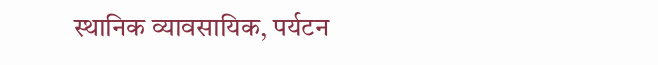स्थानिक व्यावसायिक, पर्यटन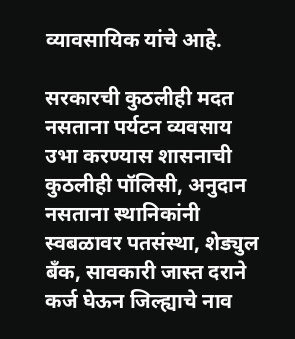व्यावसायिक यांचे आहे.

सरकारची कुठलीही मदत नसताना पर्यटन व्यवसाय उभा करण्यास शासनाची कुठलीही पॉलिसी, अनुदान नसताना स्थानिकांनी स्वबळावर पतसंस्था, शेड्युल बँक, सावकारी जास्त दराने कर्ज घेऊन जिल्ह्याचे नाव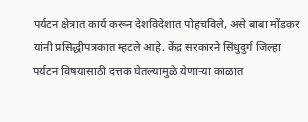पर्यटन क्षेत्रात कार्य करून देशविदेशात पोहचविले, असे बाबा मोंडकर यांनी प्रसिद्धीपत्रकात म्हटले आहे. केंद्र सरकारने सिंधुदुर्ग जिल्हा पर्यटन विषयासाठी दत्तक घेतल्यामुळे येणाऱ्या काळात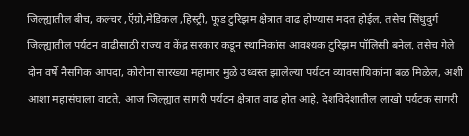जिल्ह्यातील बीच, कल्चर ,ऍग्रो,मेडिकल ,हिस्ट्री, फूड टुरिझम क्षेत्रात वाढ होण्यास मदत होईल. तसेच सिंधुदुर्ग जिल्ह्यातील पर्यटन वाढीसाठी राज्य व केंद्र सरकार कडून स्थानिकांस आवश्यक टुरिझम पॉलिसी बनेल. तसेच गेले दोन वर्षे नैसगिक आपदा, कोरोना सारख्या महामार मुळे उध्वस्त झालेल्या पर्यटन व्यावसायिकांना बळ मिळेल, अशी आशा महासंघाला वाटते. आज जिल्ह्यात सागरी पर्यटन क्षेत्रात वाढ होत आहे. देशविदेशातील लाखो पर्यटक सागरी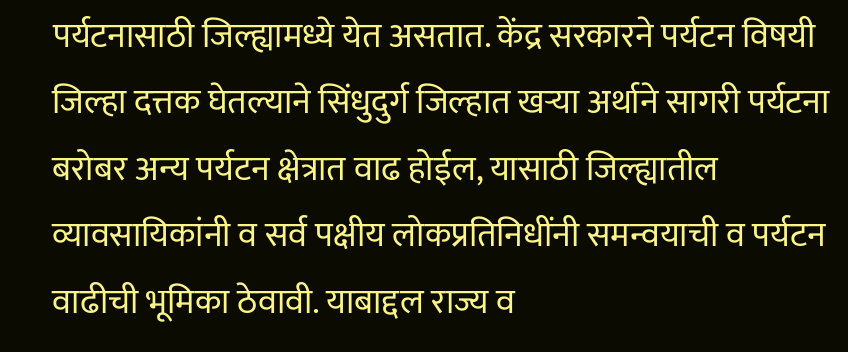पर्यटनासाठी जिल्ह्यामध्ये येत असतात. केंद्र सरकारने पर्यटन विषयी जिल्हा दत्तक घेतल्याने सिंधुदुर्ग जिल्हात खऱ्या अर्थाने सागरी पर्यटना बरोबर अन्य पर्यटन क्षेत्रात वाढ होईल, यासाठी जिल्ह्यातील व्यावसायिकांनी व सर्व पक्षीय लोकप्रतिनिधींनी समन्वयाची व पर्यटन वाढीची भूमिका ठेवावी. याबाद्दल राज्य व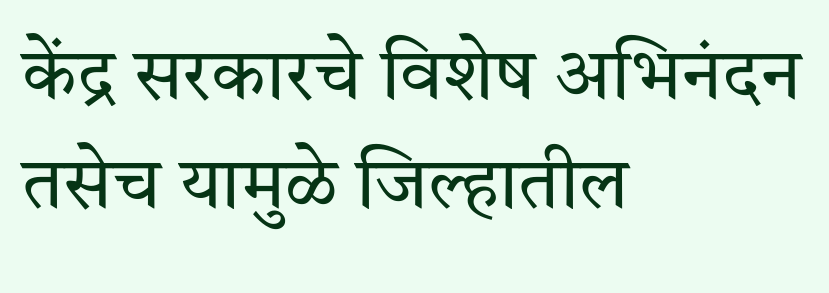केंद्र सरकारचे विशेष अभिनंदन तसेच यामुळे जिल्हातील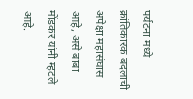पर्यटना मध्ये क्रांतिकारक बदलाची अपेक्षा महासंघास आहे, असे बाबा मोंडकर यांनी म्हटले आहे.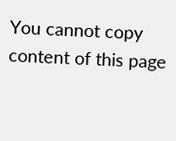You cannot copy content of this page